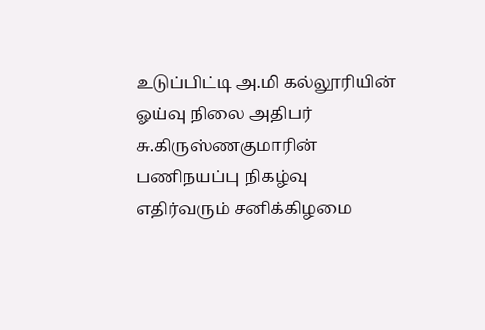உடுப்பிட்டி அ.மி கல்லூரியின் ஓய்வு நிலை அதிபர் சு.கிருஸ்ணகுமாரின் பணிநயப்பு நிகழ்வு எதிர்வரும் சனிக்கிழமை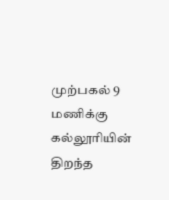முற்பகல் 9 மணிக்கு கல்லூரியின் திறந்த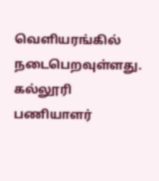வெளியரங்கில் நடைபெறவுள்ளது.
கல்லூரி பணியாளர்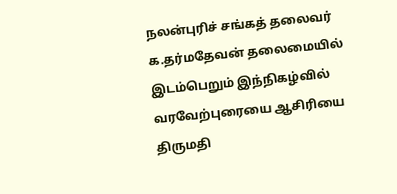நலன்புரிச் சங்கத் தலைவர் க.தர்மதேவன் தலைமையில் இடம்பெறும் இந்நிகழ்வில் வரவேற்புரையை ஆசிரியை திருமதி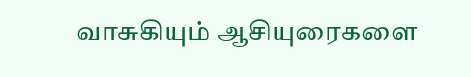வாசுகியும் ஆசியுரைகளை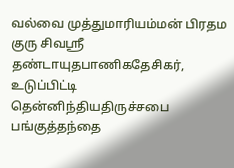வல்வை முத்துமாரியம்மன் பிரதம குரு சிவஸ்ரீ தண்டாயுதபாணிகதேசிகர், உடுப்பிட்டி தென்னிந்தியதிருச்சபை பங்குத்தந்தை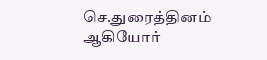செ.துரைத்தினம் ஆகியோர்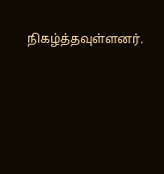நிகழ்த்தவுள்ளனர்.